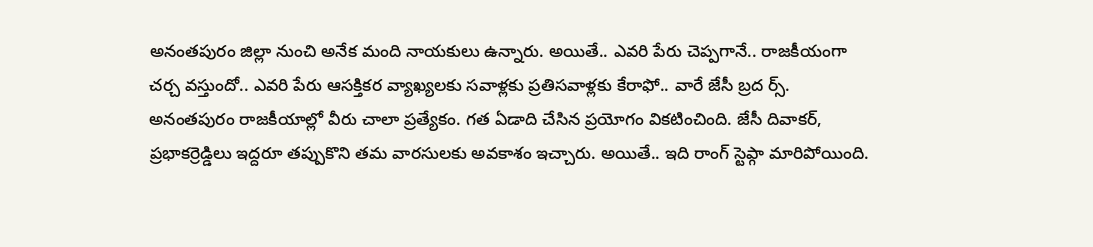అనంతపురం జిల్లా నుంచి అనేక మంది నాయకులు ఉన్నారు. అయితే.. ఎవరి పేరు చెప్పగానే.. రాజకీయంగా చర్చ వస్తుందో.. ఎవరి పేరు ఆసక్తికర వ్యాఖ్యలకు సవాళ్లకు ప్రతిసవాళ్లకు కేరాఫో.. వారే జేసీ బ్రద ర్స్. అనంతపురం రాజకీయాల్లో వీరు చాలా ప్రత్యేకం. గత ఏడాది చేసిన ప్రయోగం వికటించింది. జేసీ దివాకర్, ప్రభాకర్రెడ్డిలు ఇద్దరూ తప్పుకొని తమ వారసులకు అవకాశం ఇచ్చారు. అయితే.. ఇది రాంగ్ స్టెప్గా మారిపోయింది.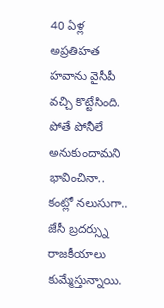40 ఏళ్ల అప్రతిహత హవాను వైసీపీ వచ్చి కొట్టేసింది. పోతే పోనీలే అనుకుందామని భావించినా.. కంట్లో నలుసుగా.. జేసీ బ్రదర్స్ను రాజకీయాలు కుమ్మేస్తున్నాయి.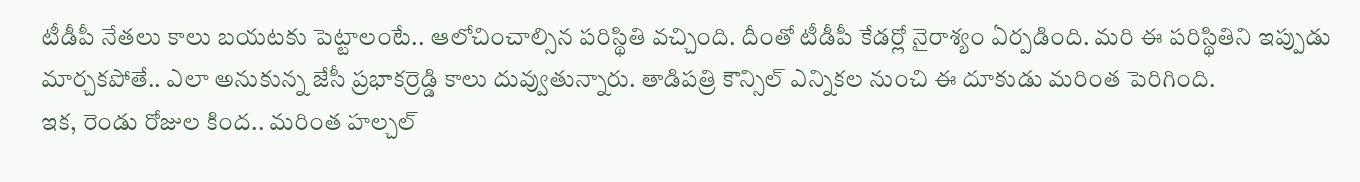టీడీపీ నేతలు కాలు బయటకు పెట్టాలంటే.. ఆలోచించాల్సిన పరిస్థితి వచ్చింది. దీంతో టీడీపీ కేడర్లో నైరాశ్యం ఏర్పడింది. మరి ఈ పరిస్థితిని ఇప్పుడు మార్చకపోతే.. ఎలా అనుకున్న జేసీ ప్రభాకర్రెడ్డి కాలు దువ్వుతున్నారు. తాడిపత్రి కౌన్సిల్ ఎన్నికల నుంచి ఈ దూకుడు మరింత పెరిగింది.
ఇక, రెండు రోజుల కింద.. మరింత హల్చల్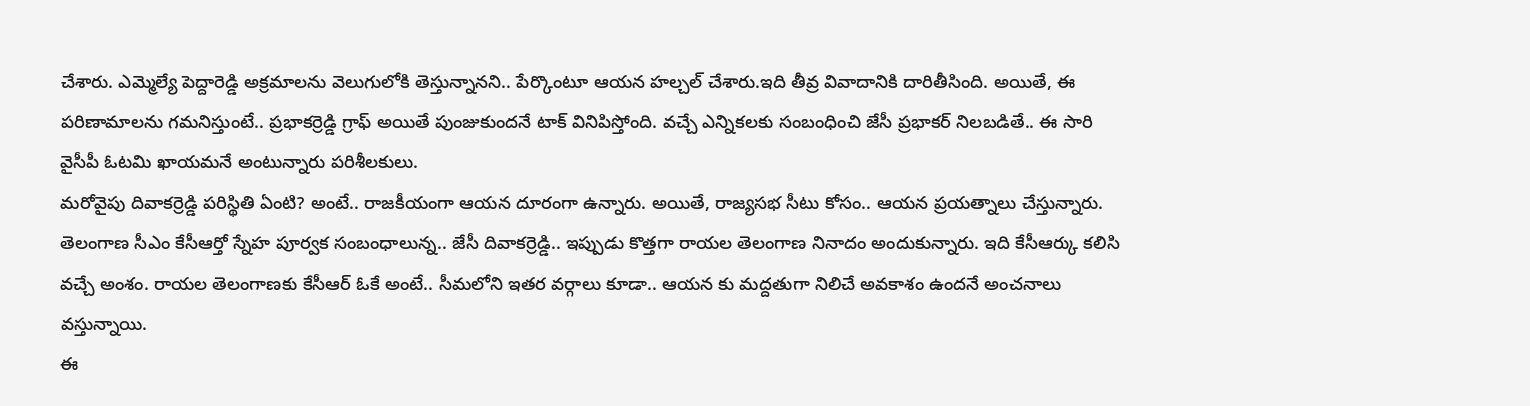చేశారు. ఎమ్మెల్యే పెద్దారెడ్డి అక్రమాలను వెలుగులోకి తెస్తున్నానని.. పేర్కొంటూ ఆయన హల్చల్ చేశారు.ఇది తీవ్ర వివాదానికి దారితీసింది. అయితే, ఈ పరిణామాలను గమనిస్తుంటే.. ప్రభాకర్రెడ్డి గ్రాఫ్ అయితే పుంజుకుందనే టాక్ వినిపిస్తోంది. వచ్చే ఎన్నికలకు సంబంధించి జేసీ ప్రభాకర్ నిలబడితే.. ఈ సారి వైసీపీ ఓటమి ఖాయమనే అంటున్నారు పరిశీలకులు.
మరోవైపు దివాకర్రెడ్డి పరిస్థితి ఏంటి? అంటే.. రాజకీయంగా ఆయన దూరంగా ఉన్నారు. అయితే, రాజ్యసభ సీటు కోసం.. ఆయన ప్రయత్నాలు చేస్తున్నారు. తెలంగాణ సీఎం కేసీఆర్తో స్నేహ పూర్వక సంబంధాలున్న.. జేసీ దివాకర్రెడ్డి.. ఇప్పుడు కొత్తగా రాయల తెలంగాణ నినాదం అందుకున్నారు. ఇది కేసీఆర్కు కలిసి వచ్చే అంశం. రాయల తెలంగాణకు కేసీఆర్ ఓకే అంటే.. సీమలోని ఇతర వర్గాలు కూడా.. ఆయన కు మద్దతుగా నిలిచే అవకాశం ఉందనే అంచనాలు వస్తున్నాయి.
ఈ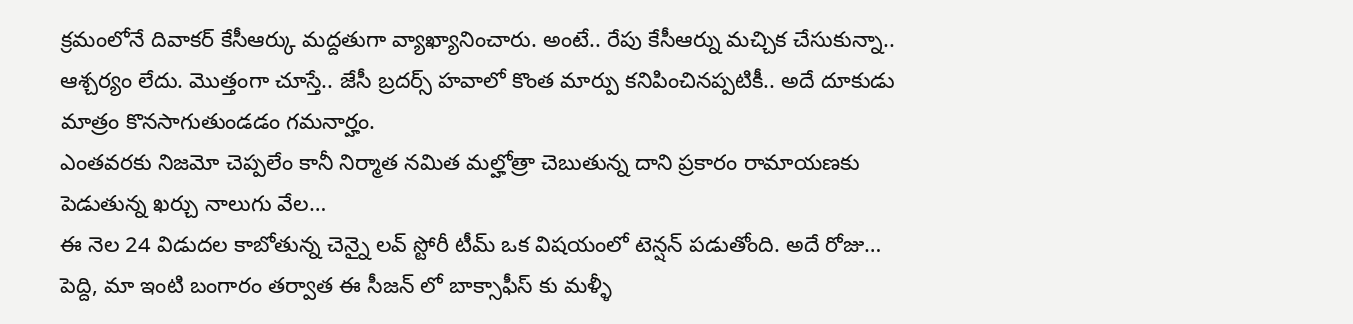క్రమంలోనే దివాకర్ కేసీఆర్కు మద్దతుగా వ్యాఖ్యానించారు. అంటే.. రేపు కేసీఆర్ను మచ్చిక చేసుకున్నా.. ఆశ్చర్యం లేదు. మొత్తంగా చూస్తే.. జేసీ బ్రదర్స్ హవాలో కొంత మార్పు కనిపించినప్పటికీ.. అదే దూకుడు మాత్రం కొనసాగుతుండడం గమనార్హం.
ఎంతవరకు నిజమో చెప్పలేం కానీ నిర్మాత నమిత మల్హోత్రా చెబుతున్న దాని ప్రకారం రామాయణకు పెడుతున్న ఖర్చు నాలుగు వేల…
ఈ నెల 24 విడుదల కాబోతున్న చెన్నై లవ్ స్టోరీ టీమ్ ఒక విషయంలో టెన్షన్ పడుతోంది. అదే రోజు…
పెద్ది, మా ఇంటి బంగారం తర్వాత ఈ సీజన్ లో బాక్సాఫీస్ కు మళ్ళీ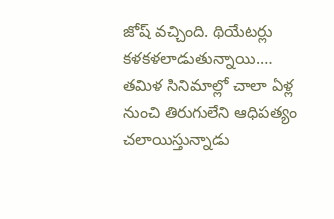జోష్ వచ్చింది. థియేటర్లు కళకళలాడుతున్నాయి.…
తమిళ సినిమాల్లో చాలా ఏళ్ల నుంచి తిరుగులేని ఆధిపత్యం చలాయిస్తున్నాడు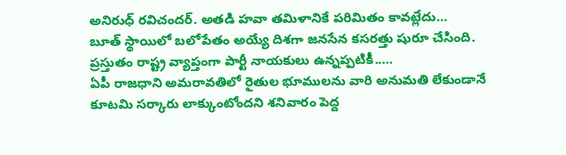అనిరుధ్ రవిచందర్. అతడి హవా తమిళానికే పరిమితం కావట్లేదు…
బూత్ స్థాయిలో బలోపేతం అయ్యే దిశగా జనసేన కసరత్తు షురూ చేసింది. ప్రస్తుతం రాష్ట్ర వ్యాప్తంగా పార్టీ నాయకులు ఉన్నప్పటికీ..…
ఏపీ రాజధాని అమరావతిలో రైతుల భూములను వారి అనుమతి లేకుండానే కూటమి సర్కారు లాక్కుంటోందని శనివారం పెద్ద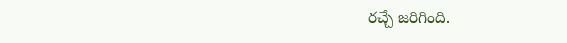రచ్చే జరిగింది.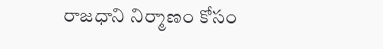రాజధాని నిర్మాణం కోసం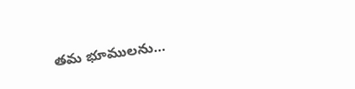తమ భూములను…